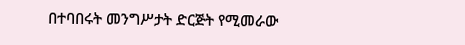በተባበሩት መንግሥታት ድርጅት የሚመራው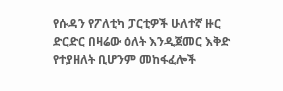የሱዳን የፖለቲካ ፓርቲዎች ሁለተኛ ዙር ድርድር በዛሬው ዕለት እንዲጀመር እቅድ የተያዘለት ቢሆንም መከፋፈሎች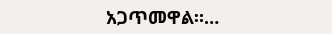አጋጥመዋል።…